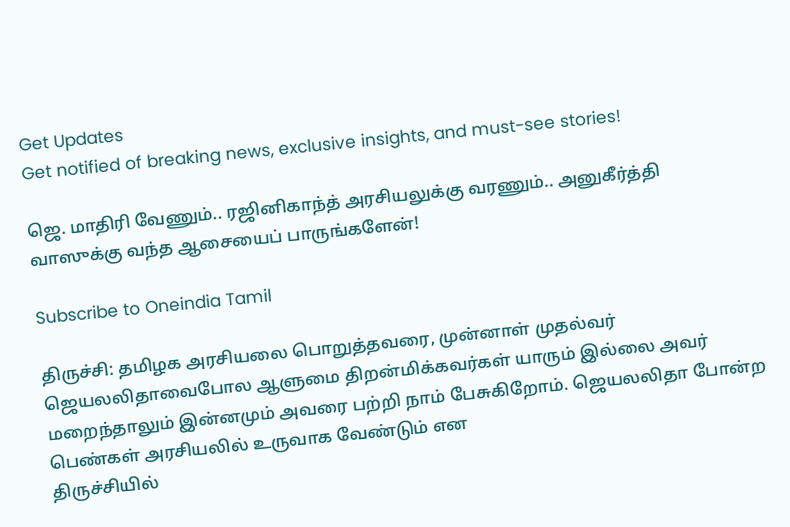Get Updates
Get notified of breaking news, exclusive insights, and must-see stories!

ஜெ. மாதிரி வேணும்.. ரஜினிகாந்த் அரசியலுக்கு வரணும்.. அனுகீர்த்தி வாஸுக்கு வந்த ஆசையைப் பாருங்களேன்!

Subscribe to Oneindia Tamil

திருச்சி: தமிழக அரசியலை பொறுத்தவரை, முன்னாள் முதல்வர் ஜெயலலிதாவைபோல ஆளுமை திறன்மிக்கவர்கள் யாரும் இல்லை அவர் மறைந்தாலும் இன்னமும் அவரை பற்றி நாம் பேசுகிறோம். ஜெயலலிதா போன்ற பெண்கள் அரசியலில் உருவாக வேண்டும் என
திருச்சியில்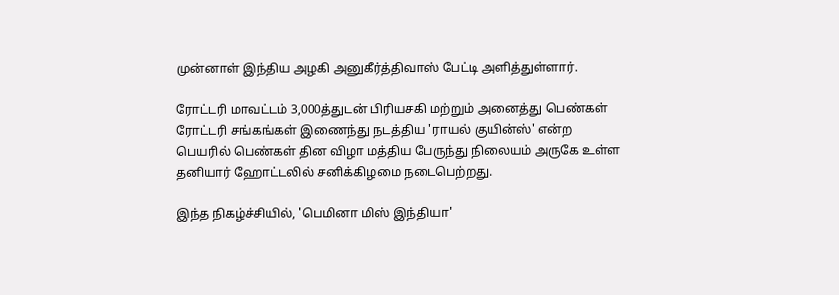முன்னாள் இந்திய அழகி அனுகீர்த்திவாஸ் பேட்டி அளித்துள்ளார்.

ரோட்டரி மாவட்டம் 3,000த்துடன் பிரியசகி மற்றும் அனைத்து பெண்கள் ரோட்டரி சங்கங்கள் இணைந்து நடத்திய 'ராயல் குயின்ஸ்' என்ற பெயரில் பெண்கள் தின விழா மத்திய பேருந்து நிலையம் அருகே உள்ள தனியார் ஹோட்டலில் சனிக்கிழமை நடைபெற்றது.

இந்த நிகழ்ச்சியில், 'பெமினா மிஸ் இந்தியா'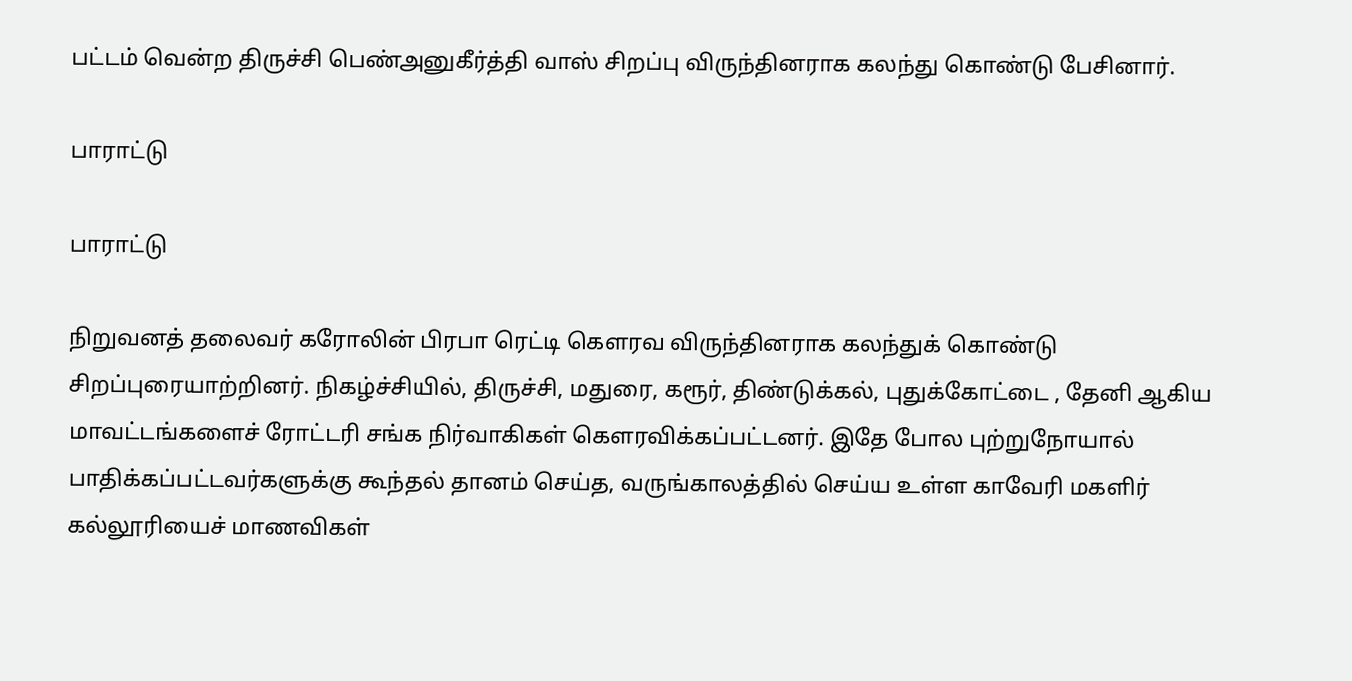பட்டம் வென்ற திருச்சி பெண்அனுகீர்த்தி வாஸ் சிறப்பு விருந்தினராக கலந்து கொண்டு பேசினார்.

பாராட்டு

பாராட்டு

நிறுவனத் தலைவர் கரோலின் பிரபா ரெட்டி கெளரவ விருந்தினராக கலந்துக் கொண்டு சிறப்புரையாற்றினர். நிகழ்ச்சியில், திருச்சி, மதுரை, கரூர், திண்டுக்கல், புதுக்கோட்டை , தேனி ஆகிய மாவட்டங்களைச் ரோட்டரி சங்க நிர்வாகிகள் கெளரவிக்கப்பட்டனர். இதே போல புற்றுநோயால் பாதிக்கப்பட்டவர்களுக்கு கூந்தல் தானம் செய்த, வருங்காலத்தில் செய்ய உள்ள காவேரி மகளிர் கல்லூரியைச் மாணவிகள்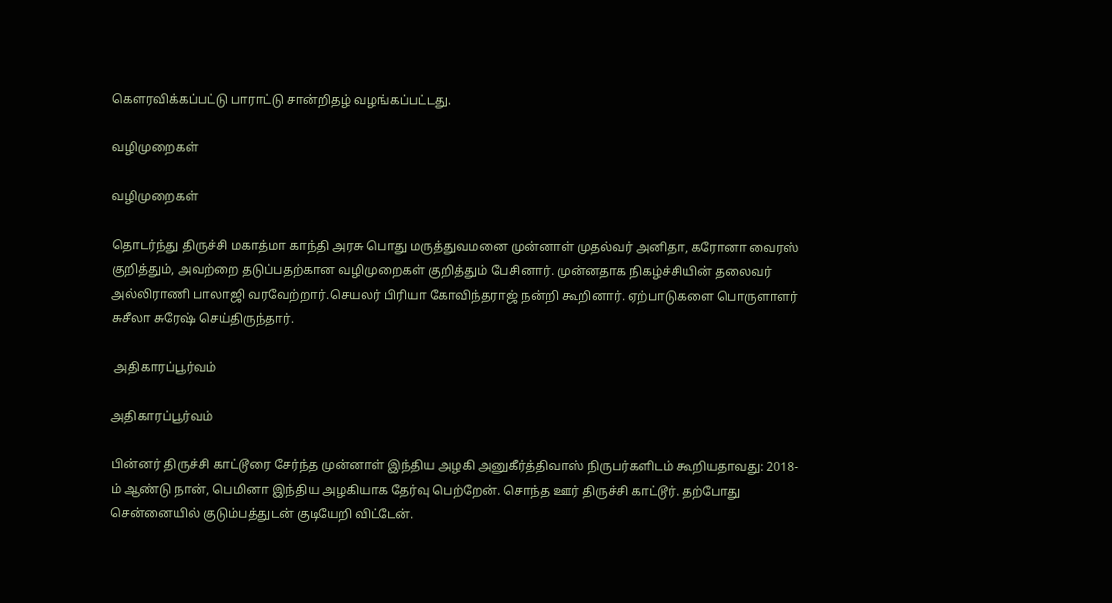கெளரவிக்கப்பட்டு பாராட்டு சான்றிதழ் வழங்கப்பட்டது.

வழிமுறைகள்

வழிமுறைகள்

தொடர்ந்து திருச்சி மகாத்மா காந்தி அரசு பொது மருத்துவமனை முன்னாள் முதல்வர் அனிதா, கரோனா வைரஸ் குறித்தும், அவற்றை தடுப்பதற்கான வழிமுறைகள் குறித்தும் பேசினார். முன்னதாக நிகழ்ச்சியின் தலைவர் அல்லிராணி பாலாஜி வரவேற்றார்.செயலர் பிரியா கோவிந்தராஜ் நன்றி கூறினார். ஏற்பாடுகளை பொருளாளர் சுசீலா சுரேஷ் செய்திருந்தார்.

 அதிகாரப்பூர்வம்

அதிகாரப்பூர்வம்

பின்னர் திருச்சி காட்டூரை சேர்ந்த முன்னாள் இந்திய அழகி அனுகீர்த்திவாஸ் நிருபர்களிடம் கூறியதாவது: 2018-ம் ஆண்டு நான், பெமினா இந்திய அழகியாக தேர்வு பெற்றேன். சொந்த ஊர் திருச்சி காட்டூர். தற்போது சென்னையில் குடும்பத்துடன் குடியேறி விட்டேன்.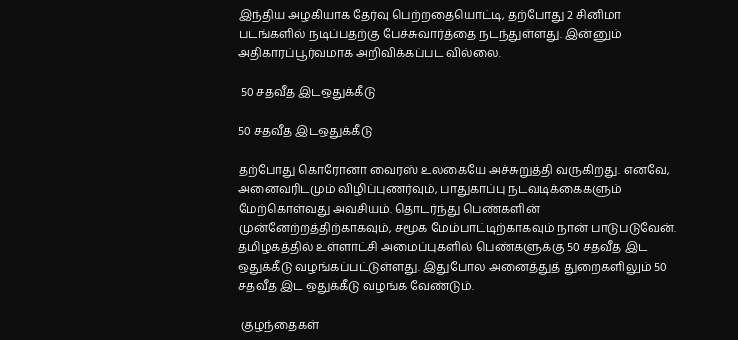இந்திய அழகியாக தேர்வு பெற்றதையொட்டி, தற்போது 2 சினிமா படங்களில் நடிப்பதற்கு பேச்சுவார்த்தை நடந்துள்ளது. இன்னும் அதிகாரப்பூர்வமாக அறிவிக்கப்பட வில்லை.

 50 சதவீத இடஒதுக்கீடு

50 சதவீத இடஒதுக்கீடு

தற்போது கொரோனா வைரஸ் உலகையே அச்சுறுத்தி வருகிறது. எனவே, அனைவரிடமும் விழிப்புணர்வும், பாதுகாப்பு நடவடிக்கைகளும் மேற்கொள்வது அவசியம். தொடர்ந்து பெண்களின் முன்னேற்றத்திற்காகவும், சமூக மேம்பாட்டிற்காகவும் நான் பாடுபடுவேன். தமிழகத்தில் உள்ளாட்சி அமைப்புகளில் பெண்களுக்கு 50 சதவீத இட ஒதுக்கீடு வழங்கப்பட்டுள்ளது. இதுபோல அனைத்துத் துறைகளிலும் 50 சதவீத இட ஒதுக்கீடு வழங்க வேண்டும்.

 குழந்தைகள்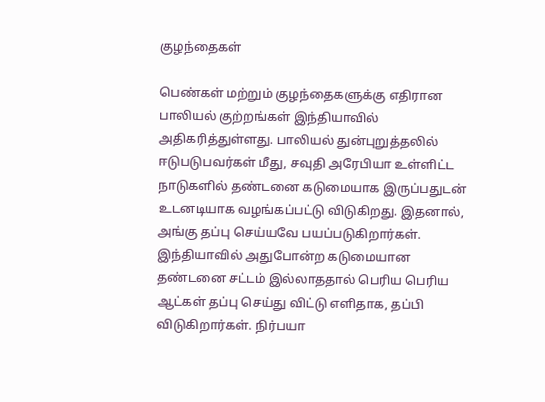குழந்தைகள்

பெண்கள் மற்றும் குழந்தைகளுக்கு எதிரான பாலியல் குற்றங்கள் இந்தியாவில் அதிகரித்துள்ளது. பாலியல் துன்புறுத்தலில் ஈடுபடுபவர்கள் மீது, சவுதி அரேபியா உள்ளிட்ட நாடுகளில் தண்டனை கடுமையாக இருப்பதுடன் உடனடியாக வழங்கப்பட்டு விடுகிறது. இதனால், அங்கு தப்பு செய்யவே பயப்படுகிறார்கள். இந்தியாவில் அதுபோன்ற கடுமையான தண்டனை சட்டம் இல்லாததால் பெரிய பெரிய ஆட்கள் தப்பு செய்து விட்டு எளிதாக, தப்பி விடுகிறார்கள். நிர்பயா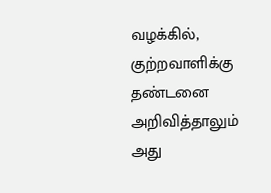வழக்கில், குற்றவாளிக்கு தண்டனை அறிவித்தாலும் அது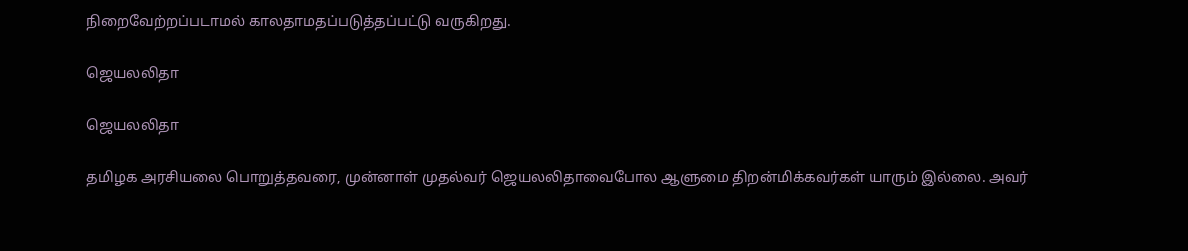நிறைவேற்றப்படாமல் காலதாமதப்படுத்தப்பட்டு வருகிறது.

ஜெயலலிதா

ஜெயலலிதா

தமிழக அரசியலை பொறுத்தவரை, முன்னாள் முதல்வர் ஜெயலலிதாவைபோல ஆளுமை திறன்மிக்கவர்கள் யாரும் இல்லை. அவர்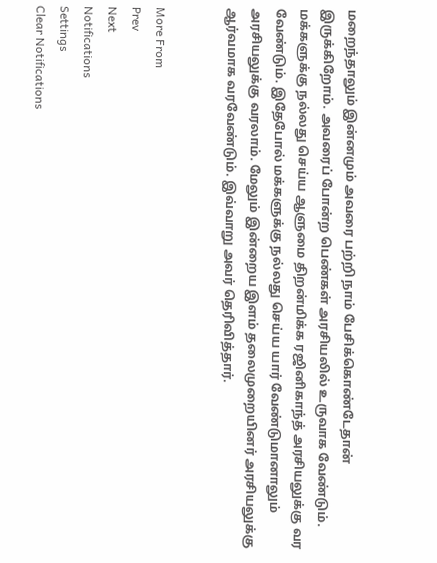மறைந்தாலும் இன்னமும் அவரை பற்றி நாம் பேசிக்கொண்டேதான் இருக்கிறோம். அவரைப் போன்ற பெண்கள் அரசியலில் உருவாக வேண்டும். மக்களுக்கு நல்லது செய்ய ஆளுமை திறன்மிக்க ரஜினிகாந்த் அரசியலுக்கு வர வேண்டும். இதேபோல் மக்களுக்கு நல்லது செய்ய யார் வேண்டுமானாலும் அரசியலுக்கு வரலாம். மேலும் இன்றைய இளம் தலைமுறையினர் அரசியலுக்கு ஆர்வமாக வரவேண்டும். இவ்வாறு அவர் தெரிவித்தார்.


More From
Prev
Next
Notifications
Settings
Clear Notifications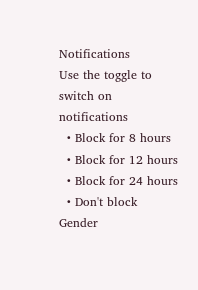Notifications
Use the toggle to switch on notifications
  • Block for 8 hours
  • Block for 12 hours
  • Block for 24 hours
  • Don't block
Gender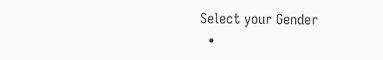Select your Gender
  •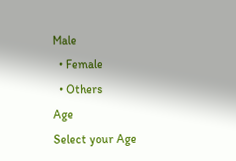Male
  • Female
  • Others
Age
Select your Age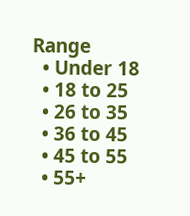Range
  • Under 18
  • 18 to 25
  • 26 to 35
  • 36 to 45
  • 45 to 55
  • 55+